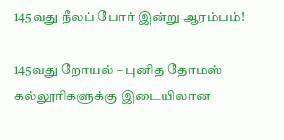145வது நீலப் போர் இன்று ஆரம்பம்!

145வது றோயல் – புனித தோமஸ் கல்லூரிகளுக்கு இடையிலான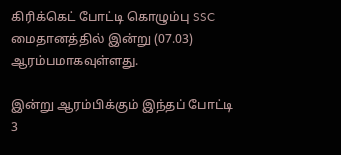கிரிக்கெட் போட்டி கொழும்பு SSC மைதானத்தில் இன்று (07.03) ஆரம்பமாகவுள்ளது.

இன்று ஆரம்பிக்கும் இந்தப் போட்டி 3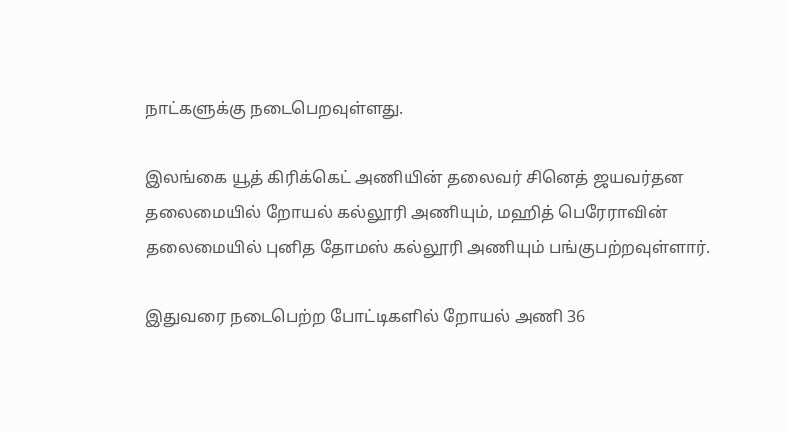நாட்களுக்கு நடைபெறவுள்ளது.

இலங்கை யூத் கிரிக்கெட் அணியின் தலைவர் சினெத் ஜயவர்தன தலைமையில் றோயல் கல்லூரி அணியும், மஹித் பெரேராவின் தலைமையில் புனித தோமஸ் கல்லூரி அணியும் பங்குபற்றவுள்ளார்.

இதுவரை நடைபெற்ற போட்டிகளில் றோயல் அணி 36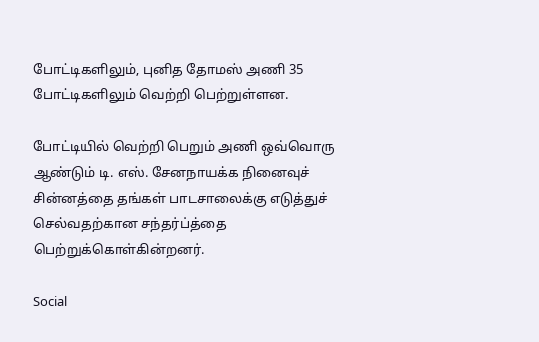போட்டிகளிலும், புனித தோமஸ் அணி 35 போட்டிகளிலும் வெற்றி பெற்றுள்ளன.

போட்டியில் வெற்றி பெறும் அணி ஒவ்வொரு ஆண்டும் டி. எஸ். சேனநாயக்க நினைவுச் சின்னத்தை தங்கள் பாடசாலைக்கு எடுத்துச் செல்வதற்கான சந்தர்ப்த்தை பெற்றுக்கொள்கின்றனர்.

Social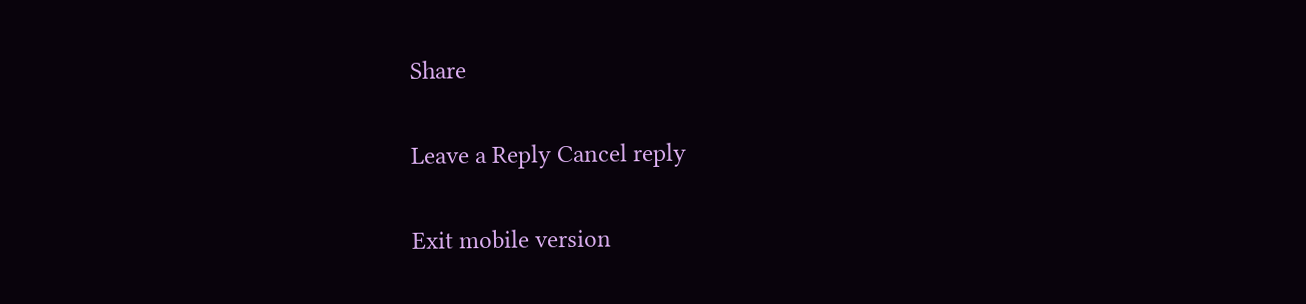Share

Leave a Reply Cancel reply

Exit mobile version